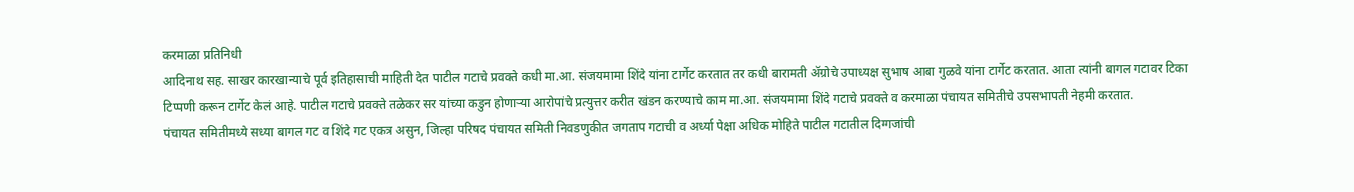करमाळा प्रतिनिधी
आदिनाथ सह. साखर कारखान्याचे पूर्व इतिहासाची माहिती देत पाटील गटाचे प्रवक्ते कधी मा.आ. संजयमामा शिंदे यांना टार्गेट करतात तर कधी बारामती ॲग्रोचे उपाध्यक्ष सुभाष आबा गुळवे यांना टार्गेट करतात. आता त्यांनी बागल गटावर टिका टिप्पणी करून टार्गेट केलं आहे. पाटील गटाचे प्रवक्ते तळेकर सर यांच्या कडुन होणाऱ्या आरोपांचे प्रत्युत्तर करीत खंडन करण्याचे काम मा.आ. संजयमामा शिंदे गटाचे प्रवक्ते व करमाळा पंचायत समितीचे उपसभापती नेहमी करतात.
पंचायत समितीमध्ये सध्या बागल गट व शिंदे गट एकत्र असुन, जिल्हा परिषद पंचायत समिती निवडणुकीत जगताप गटाची व अर्ध्या पेक्षा अधिक मोहिते पाटील गटातील दिग्गजांची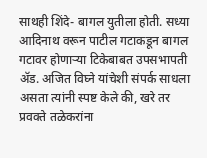साथही शिंदे- बागल युतीला होती. सध्या आदिनाथ वरून पाटील गटाकडून बागल गटावर होणाऱ्या टिकेबाबत उपसभापती ॲड. अजित विघ्ने यांचेशी संपर्क साधला असता त्यांनी स्पष्ट केले की, खरे तर प्रवक्ते तळेकरांना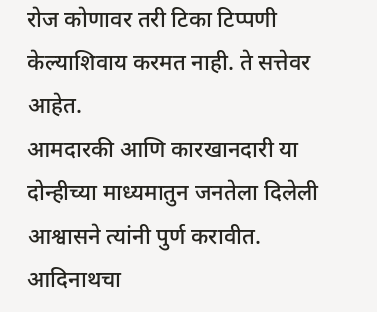रोज कोणावर तरी टिका टिप्पणी केल्याशिवाय करमत नाही. ते सत्तेवर आहेत.
आमदारकी आणि कारखानदारी या दोन्हीच्या माध्यमातुन जनतेला दिलेली आश्वासने त्यांनी पुर्ण करावीत. आदिनाथचा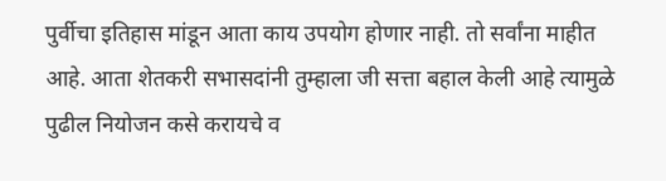पुर्वीचा इतिहास मांडून आता काय उपयोग होणार नाही. तो सर्वांना माहीत आहे. आता शेतकरी सभासदांनी तुम्हाला जी सत्ता बहाल केली आहे त्यामुळे पुढील नियोजन कसे करायचे व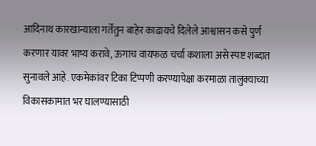आदिनाथ कारखान्याला गर्तेतुन बाहेर काढायचे दिलेले आश्वासन कसे पुर्ण करणार यावर भाष्य करावे, ऊगाच वायफळ चर्चा कशाला असे स्पष्ट शब्दात सुनावले आहे. एकमेकांवर टिका टिप्पणी करण्यापेक्षा करमाळा तालुक्याच्या विकासकामात भर घालण्यासाठी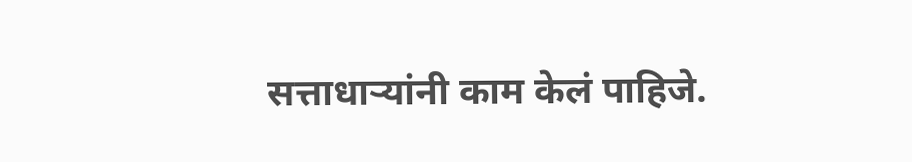सत्ताधाऱ्यांनी काम केलं पाहिजे.